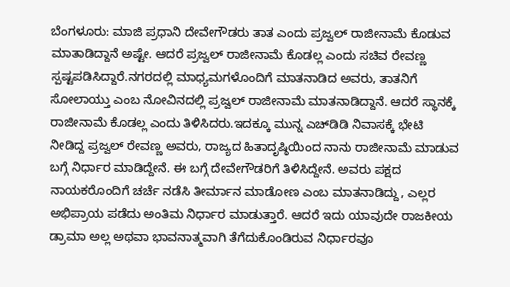ಬೆಂಗಳೂರು: ಮಾಜಿ ಪ್ರಧಾನಿ ದೇವೇಗೌಡರು ತಾತ ಎಂದು ಪ್ರಜ್ವಲ್ ರಾಜೀನಾಮೆ ಕೊಡುವ ಮಾತಾಡಿದ್ದಾನೆ ಅಷ್ಟೇ. ಆದರೆ ಪ್ರಜ್ವಲ್ ರಾಜೀನಾಮೆ ಕೊಡಲ್ಲ ಎಂದು ಸಚಿವ ರೇವಣ್ಣ ಸ್ಪಷ್ಟಪಡಿಸಿದ್ದಾರೆ.ನಗರದಲ್ಲಿ ಮಾಧ್ಯಮಗಳೊಂದಿಗೆ ಮಾತನಾಡಿದ ಅವರು, ತಾತನಿಗೆ ಸೋಲಾಯ್ತು ಎಂಬ ನೋವಿನದಲ್ಲಿ ಪ್ರಜ್ವಲ್ ರಾಜೀನಾಮೆ ಮಾತನಾಡಿದ್ದಾನೆ. ಆದರೆ ಸ್ಥಾನಕ್ಕೆ ರಾಜೀನಾಮೆ ಕೊಡಲ್ಲ ಎಂದು ತಿಳಿಸಿದರು.ಇದಕ್ಕೂ ಮುನ್ನ ಎಚ್‍ಡಿಡಿ ನಿವಾಸಕ್ಕೆ ಭೇಟಿ ನೀಡಿದ್ದ ಪ್ರಜ್ವಲ್ ರೇವಣ್ಣ ಅವರು, ರಾಜ್ಯದ ಹಿತಾದೃಷ್ಠಿಯಿಂದ ನಾನು ರಾಜೀನಾಮೆ ಮಾಡುವ ಬಗ್ಗೆ ನಿರ್ಧಾರ ಮಾಡಿದ್ದೇನೆ. ಈ ಬಗ್ಗೆ ದೇವೇಗೌಡರಿಗೆ ತಿಳಿಸಿದ್ದೇನೆ. ಅವರು ಪಕ್ಷದ ನಾಯಕರೊಂದಿಗೆ ಚರ್ಚೆ ನಡೆಸಿ ತೀರ್ಮಾನ ಮಾಡೋಣ ಎಂಬ ಮಾತನಾಡಿದ್ದು, ಎಲ್ಲರ ಅಭಿಪ್ರಾಯ ಪಡೆದು ಅಂತಿಮ ನಿರ್ಧಾರ ಮಾಡುತ್ತಾರೆ. ಆದರೆ ಇದು ಯಾವುದೇ ರಾಜಕೀಯ ಡ್ರಾಮಾ ಅಲ್ಲ ಅಥವಾ ಭಾವನಾತ್ಮವಾಗಿ ತೆಗೆದುಕೊಂಡಿರುವ ನಿರ್ಧಾರವೂ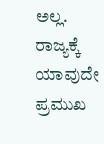ಅಲ್ಲ. ರಾಜ್ಯಕ್ಕೆ ಯಾವುದೇ ಪ್ರಮುಖ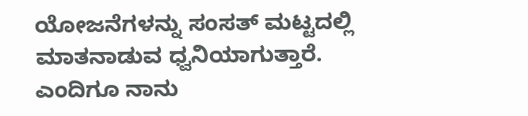ಯೋಜನೆಗಳನ್ನು ಸಂಸತ್ ಮಟ್ಟದಲ್ಲಿ ಮಾತನಾಡುವ ಧ್ವನಿಯಾಗುತ್ತಾರೆ. ಎಂದಿಗೂ ನಾನು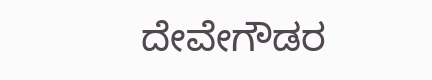ದೇವೇಗೌಡರ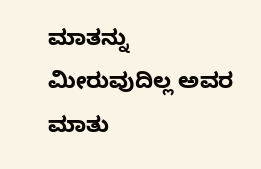ಮಾತನ್ನು ಮೀರುವುದಿಲ್ಲ ಅವರ ಮಾತು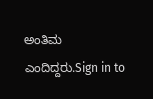ಅಂತಿಮ ಎಂದಿದ್ದರು.Sign in to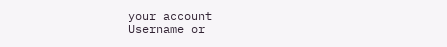your account
Username or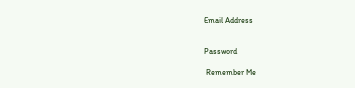Email Address


Password

 Remember Me